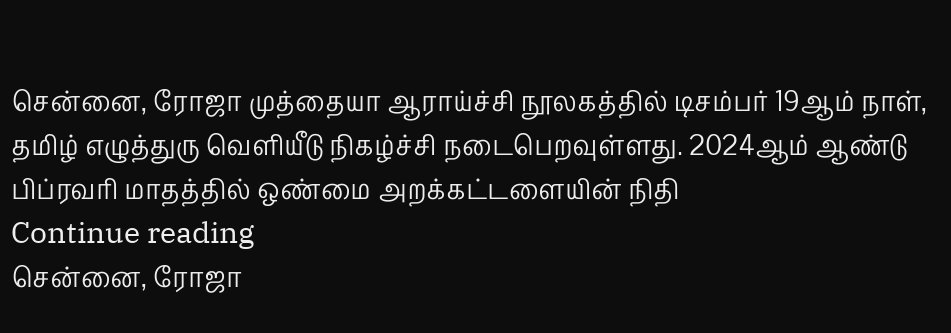சென்னை, ரோஜா முத்தையா ஆராய்ச்சி நூலகத்தில் டிசம்பர் 19ஆம் நாள், தமிழ் எழுத்துரு வெளியீடு நிகழ்ச்சி நடைபெறவுள்ளது. 2024ஆம் ஆண்டு பிப்ரவரி மாதத்தில் ஒண்மை அறக்கட்டளையின் நிதி
Continue reading
சென்னை, ரோஜா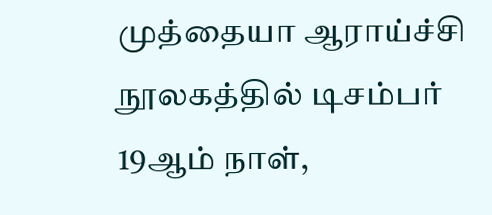முத்தையா ஆராய்ச்சி நூலகத்தில் டிசம்பர் 19ஆம் நாள்,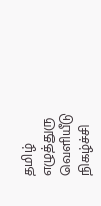தமிழ் எழுத்துரு வெளியீடு நிகழ்ச்சி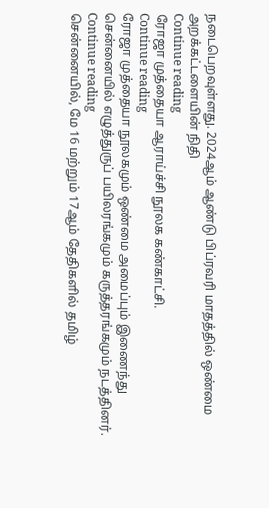நடைபெறவுள்ளது. 2024ஆம் ஆண்டு பிப்ரவரி மாதத்தில் ஒண்மை அறக்கட்டளையின் நிதி
Continue reading
ரோஜா முத்தையா ஆராய்ச்சி நூலக கண்காட்சி.
Continue reading
ரோஜா முத்தையா நூலகமும் ஒண்மை அமைப்பும் இணைந்து சென்னையில் எழுத்துருப் பயிலரங்கமும் கருத்தரங்கமும் நடத்தினர்.
Continue reading
சென்னையில், மே 16 மற்றும் 17ஆம் தேதிகளில் தமிழ்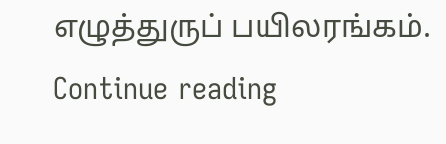எழுத்துருப் பயிலரங்கம்.
Continue reading